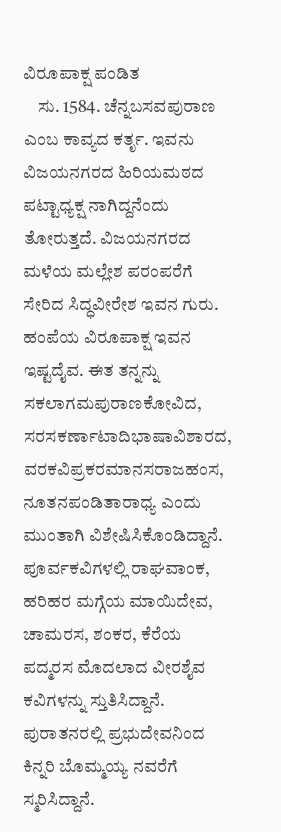ವಿರೂಪಾಕ್ಷ ಪಂಡಿತ
    ಸು. 1584. ಚೆನ್ನಬಸವಪುರಾಣ ಎಂಬ ಕಾವ್ಯದ ಕರ್ತೃ. ಇವನು ವಿಜಯನಗರದ ಹಿರಿಯಮಠದ ಪಟ್ಟಾಧ್ಯಕ್ಷ ನಾಗಿದ್ದನೆಂದು ತೋರುತ್ತದೆ. ವಿಜಯನಗರದ ಮಳೆಯ ಮಲ್ಲೇಶ ಪರಂಪರೆಗೆ ಸೇರಿದ ಸಿದ್ಧವೀರೇಶ ಇವನ ಗುರು. ಹಂಪೆಯ ವಿರೂಪಾಕ್ಷ ಇವನ ಇಷ್ಟದೈವ. ಈತ ತನ್ನನ್ನು ಸಕಲಾಗಮಪುರಾಣಕೋವಿದ, ಸರಸಕರ್ಣಾಟಾದಿಭಾಷಾವಿಶಾರದ, ವರಕವಿಪ್ರಕರಮಾನಸರಾಜಹಂಸ, ನೂತನಪಂಡಿತಾರಾಧ್ಯ ಎಂದು ಮುಂತಾಗಿ ವಿಶೇಷಿಸಿಕೊಂಡಿದ್ದಾನೆ. ಪೂರ್ವಕವಿಗಳಲ್ಲಿ ರಾಘವಾಂಕ, ಹರಿಹರ ಮಗ್ಗೆಯ ಮಾಯಿದೇವ, ಚಾಮರಸ, ಶಂಕರ, ಕೆರೆಯ ಪದ್ಮರಸ ಮೊದಲಾದ ವೀರಶೈವ ಕವಿಗಳನ್ನು ಸ್ತುತಿಸಿದ್ದಾನೆ. ಪುರಾತನರಲ್ಲಿ ಪ್ರಭುದೇವನಿಂದ ಕಿನ್ನರಿ ಬೊಮ್ಮಯ್ಯ ನವರೆಗೆ ಸ್ಮರಿಸಿದ್ದಾನೆ.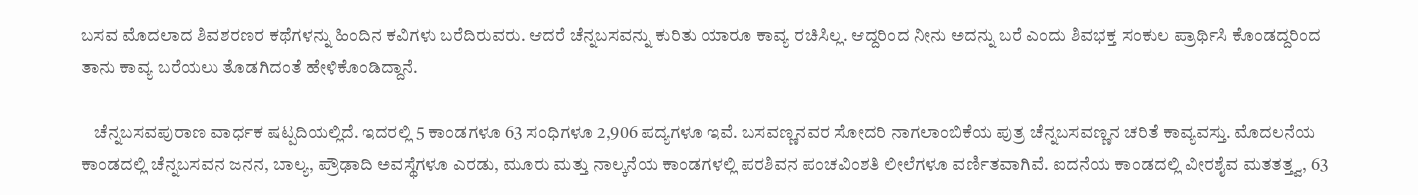ಬಸವ ಮೊದಲಾದ ಶಿವಶರಣರ ಕಥೆಗಳನ್ನು ಹಿಂದಿನ ಕವಿಗಳು ಬರೆದಿರುವರು. ಆದರೆ ಚೆನ್ನಬಸವನ್ನು ಕುರಿತು ಯಾರೂ ಕಾವ್ಯ ರಚಿಸಿಲ್ಲ. ಆದ್ದರಿಂದ ನೀನು ಅದನ್ನು ಬರೆ ಎಂದು ಶಿವಭಕ್ತ ಸಂಕುಲ ಪ್ರಾರ್ಥಿಸಿ ಕೊಂಡದ್ದರಿಂದ ತಾನು ಕಾವ್ಯ ಬರೆಯಲು ತೊಡಗಿದಂತೆ ಹೇಳಿಕೊಂಡಿದ್ದಾನೆ.

    ಚೆನ್ನಬಸವಪುರಾಣ ವಾರ್ಧಕ ಷಟ್ಪದಿಯಲ್ಲಿದೆ. ಇದರಲ್ಲಿ 5 ಕಾಂಡಗಳೂ 63 ಸಂಧಿಗಳೂ 2,906 ಪದ್ಯಗಳೂ ಇವೆ. ಬಸವಣ್ಣನವರ ಸೋದರಿ ನಾಗಲಾಂಬಿಕೆಯ ಪುತ್ರ ಚೆನ್ನಬಸವಣ್ಣನ ಚರಿತೆ ಕಾವ್ಯವಸ್ತು. ಮೊದಲನೆಯ ಕಾಂಡದಲ್ಲಿ ಚೆನ್ನಬಸವನ ಜನನ, ಬಾಲ್ಯ, ಪ್ರೌಢಾದಿ ಅವಸ್ಥೆಗಳೂ ಎರಡು, ಮೂರು ಮತ್ತು ನಾಲ್ಕನೆಯ ಕಾಂಡಗಳಲ್ಲಿ ಪರಶಿವನ ಪಂಚವಿಂಶತಿ ಲೀಲೆಗಳೂ ವರ್ಣಿತವಾಗಿವೆ. ಐದನೆಯ ಕಾಂಡದಲ್ಲಿ ವೀರಶೈವ ಮತತತ್ತ್ವ, 63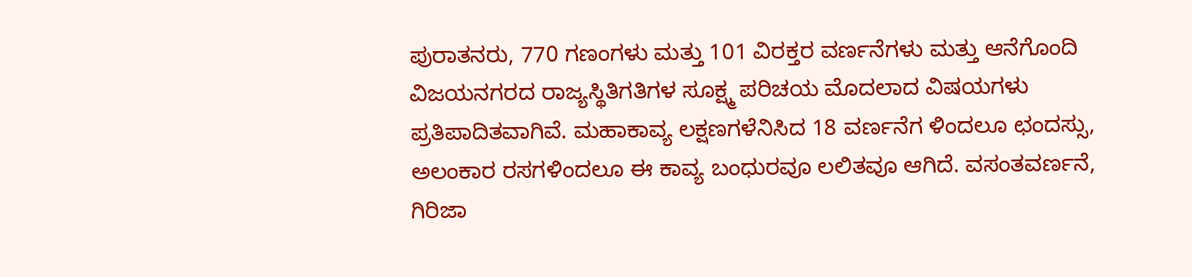ಪುರಾತನರು, 770 ಗಣಂಗಳು ಮತ್ತು 101 ವಿರಕ್ತರ ವರ್ಣನೆಗಳು ಮತ್ತು ಆನೆಗೊಂದಿ ವಿಜಯನಗರದ ರಾಜ್ಯಸ್ಥಿತಿಗತಿಗಳ ಸೂಕ್ಷ್ಮ ಪರಿಚಯ ಮೊದಲಾದ ವಿಷಯಗಳು ಪ್ರತಿಪಾದಿತವಾಗಿವೆ. ಮಹಾಕಾವ್ಯ ಲಕ್ಷಣಗಳೆನಿಸಿದ 18 ವರ್ಣನೆಗ ಳಿಂದಲೂ ಛಂದಸ್ಸು, ಅಲಂಕಾರ ರಸಗಳಿಂದಲೂ ಈ ಕಾವ್ಯ ಬಂಧುರವೂ ಲಲಿತವೂ ಆಗಿದೆ. ವಸಂತವರ್ಣನೆ, ಗಿರಿಜಾ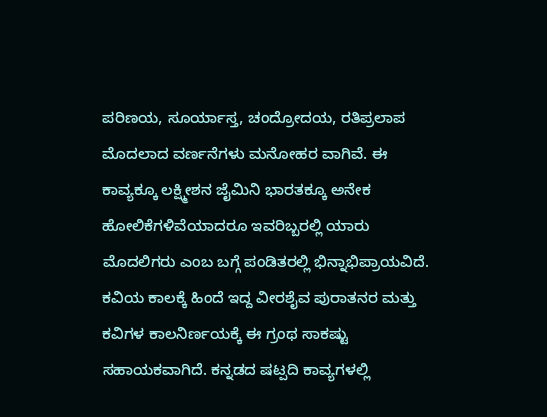ಪರಿಣಯ, ಸೂರ್ಯಾಸ್ತ, ಚಂದ್ರೋದಯ, ರತಿಪ್ರಲಾಪ ಮೊದಲಾದ ವರ್ಣನೆಗಳು ಮನೋಹರ ವಾಗಿವೆ. ಈ ಕಾವ್ಯಕ್ಕೂ ಲಕ್ಷ್ಮೀಶನ ಜೈಮಿನಿ ಭಾರತಕ್ಕೂ ಅನೇಕ ಹೋಲಿಕೆಗಳಿವೆಯಾದರೂ ಇವರಿಬ್ಬರಲ್ಲಿ ಯಾರು ಮೊದಲಿಗರು ಎಂಬ ಬಗ್ಗೆ ಪಂಡಿತರಲ್ಲಿ ಭಿನ್ನಾಭಿಪ್ರಾಯವಿದೆ. ಕವಿಯ ಕಾಲಕ್ಕೆ ಹಿಂದೆ ಇದ್ದ ವೀರಶೈವ ಪುರಾತನರ ಮತ್ತು ಕವಿಗಳ ಕಾಲನಿರ್ಣಯಕ್ಕೆ ಈ ಗ್ರಂಥ ಸಾಕಷ್ಟು ಸಹಾಯಕವಾಗಿದೆ. ಕನ್ನಡದ ಷಟ್ಪದಿ ಕಾವ್ಯಗಳಲ್ಲಿ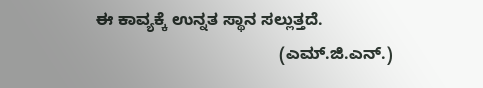ಈ ಕಾವ್ಯಕ್ಕೆ ಉನ್ನತ ಸ್ಥಾನ ಸಲ್ಲುತ್ತದೆ.
                                        (ಎಮ್.ಜಿ.ಎನ್.)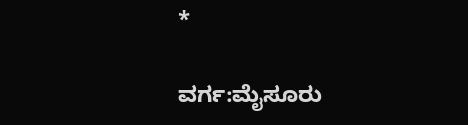*

ವರ್ಗ:ಮೈಸೂರು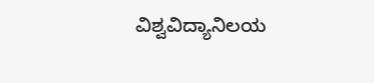ವಿಶ್ವವಿದ್ಯಾನಿಲಯ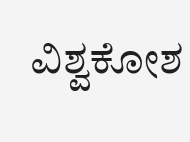ವಿಶ್ವಕೋಶ